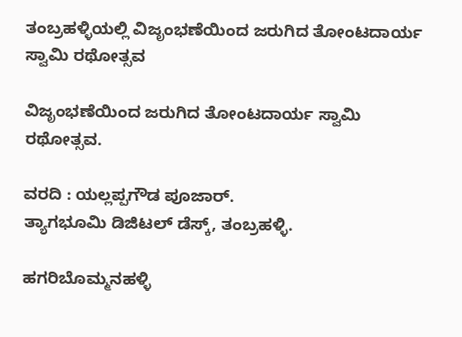ತಂಬ್ರಹಳ್ಳಿಯಲ್ಲಿ ವಿಜೃಂಭಣೆಯಿಂದ ಜರುಗಿದ ತೋಂಟದಾರ್ಯ ಸ್ವಾಮಿ ರಥೋತ್ಸವ

ವಿಜೃಂಭಣೆಯಿಂದ ಜರುಗಿದ ತೋಂಟದಾರ್ಯ ಸ್ವಾಮಿ ರಥೋತ್ಸವ.

ವರದಿ : ಯಲ್ಲಪ್ಪಗೌಡ ಪೂಜಾರ್.
ತ್ಯಾಗಭೂಮಿ ಡಿಜಿಟಲ್ ಡೆಸ್ಕ್, ತಂಬ್ರಹಳ್ಳಿ.

ಹಗರಿಬೊಮ್ಮನಹಳ್ಳಿ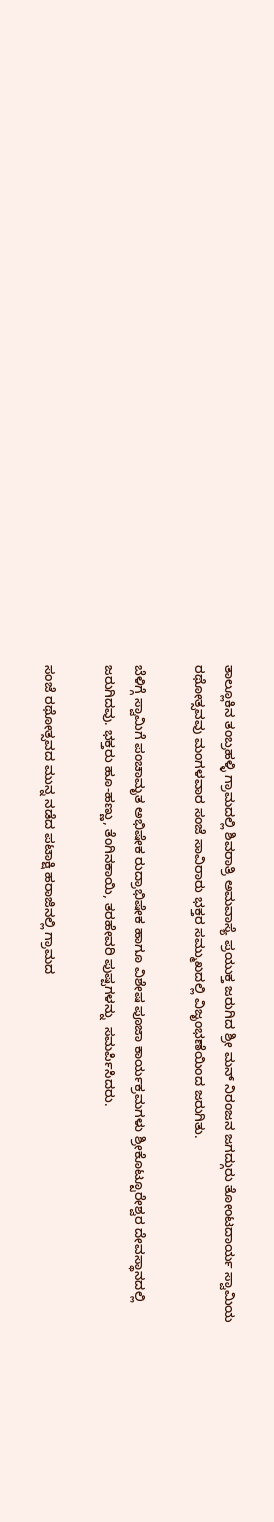ತಾಲ್ಲೂಕಿನ ತಂಬ್ರಹಳ್ಳಿ ಗ್ರಾಮದಲ್ಲಿ ಶಿವರಾತ್ರಿ ಅಮವಾಸ್ಯೆ ಪ್ರಯುಕ್ತ ಜರುಗಿದ ಶ್ರೀ ಮನ್ ನಿರಂಜನ ಜಗದ್ಗುರು ತೋಂಟದಾರ್ಯ ಸ್ವಾಮಿಯ ರಥೋತ್ಸವವು ಮಂಗಳವಾರ ಸಂಜೆ ಸಾವಿರಾರು ಭಕ್ತರ ಸಮ್ಮುಖದಲ್ಲಿ ವಿಜೃಂಭಣೆಯಿಂದ ಜರುಗಿತು.

ಬೆಳಿಗ್ಗೆ ಸ್ವಾಮಿಗೆ ಪಂಚಾಮೃತ ಅಭಿಷೇಕ ರುದ್ರಾಭಿಷೇಕ ಹಾಗೂ ವಿಶೇಷ ಪೂಜಾ ಕಾರ್ಯಕ್ರಮಗಳು ಶ್ರೀಕೊಟ್ಟೂರೇಶ್ವರ ದೇವಸ್ಥಾನದಲ್ಲಿ ಜರುಗಿದವು. ಭಕ್ತರು ಹೂ-ಹಣ್ಣು, ತೆಂಗಿನಕಾಯಿ, ತರಹೇವರಿ ಪುಷ್ಪಗಳನ್ನು  ಸಮರ್ಪಿಸಿದರು.

ಸಂಜೆ ರಥೋತ್ಸವದ ಮುನ್ನ ನಡೆದ ಪಟಾಕ್ಷಿ ಹರಾಜಿನಲ್ಲಿ ಗ್ರಾಮದ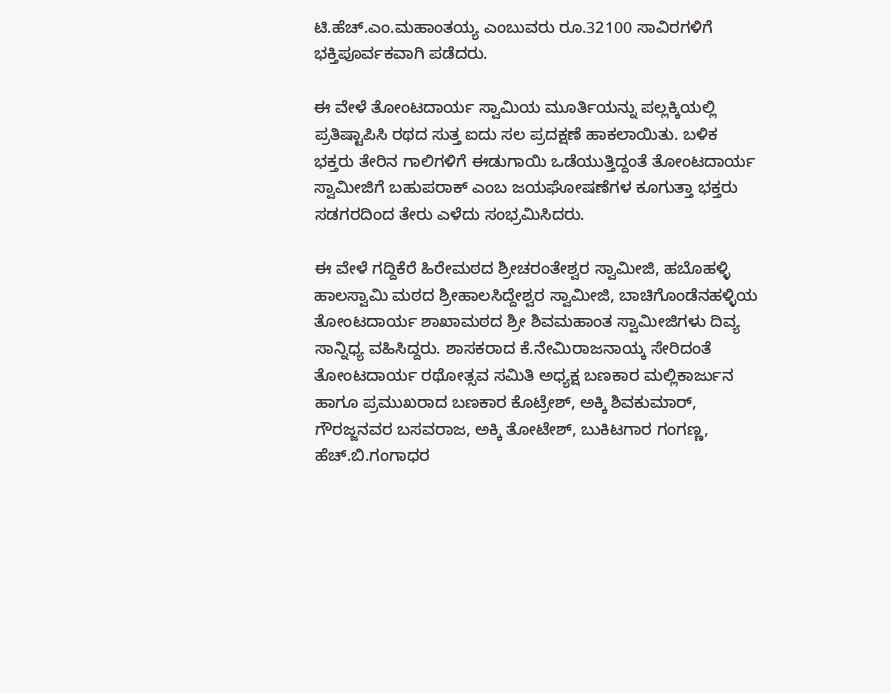ಟಿ.ಹೆಚ್.ಎಂ.ಮಹಾಂತಯ್ಯ ಎಂಬುವರು ರೂ.32100 ಸಾವಿರಗಳಿಗೆ ಭಕ್ತಿಪೂರ್ವಕವಾಗಿ ಪಡೆದರು.

ಈ ವೇಳೆ ತೋಂಟದಾರ್ಯ ಸ್ವಾಮಿಯ ಮೂರ್ತಿಯನ್ನು ಪಲ್ಲಕ್ಕಿಯಲ್ಲಿ ಪ್ರತಿಷ್ಟಾಪಿಸಿ ರಥದ ಸುತ್ತ ಐದು ಸಲ ಪ್ರದಕ್ಷಣೆ ಹಾಕಲಾಯಿತು. ಬಳಿಕ ಭಕ್ತರು ತೇರಿನ ಗಾಲಿಗಳಿಗೆ ಈಡುಗಾಯಿ ಒಡೆಯುತ್ತಿದ್ದಂತೆ ತೋಂಟದಾರ್ಯ ಸ್ವಾಮೀಜಿಗೆ ಬಹುಪರಾಕ್ ಎಂಬ ಜಯಘೋಷಣೆಗಳ ಕೂಗುತ್ತಾ ಭಕ್ತರು ಸಡಗರದಿಂದ ತೇರು ಎಳೆದು ಸಂಭ್ರಮಿಸಿದರು.

ಈ ವೇಳೆ ಗದ್ದಿಕೆರೆ ಹಿರೇಮಠದ ಶ್ರೀಚರಂತೇಶ್ವರ ಸ್ವಾಮೀಜಿ, ಹಬೊಹಳ್ಳಿ ಹಾಲಸ್ವಾಮಿ ಮಠದ ಶ್ರೀಹಾಲಸಿದ್ದೇಶ್ವರ ಸ್ವಾಮೀಜಿ, ಬಾಚಿಗೊಂಡೆನಹಳ್ಳಿಯ ತೋಂಟದಾರ್ಯ ಶಾಖಾಮಠದ ಶ್ರೀ ಶಿವಮಹಾಂತ ಸ್ವಾಮೀಜಿಗಳು ದಿವ್ಯ ಸಾನ್ನಿಧ್ಯ ವಹಿಸಿದ್ದರು. ಶಾಸಕರಾದ ಕೆ.ನೇಮಿರಾಜನಾಯ್ಕ ಸೇರಿದಂತೆ ತೋಂಟದಾರ್ಯ ರಥೋತ್ಸವ ಸಮಿತಿ ಅಧ್ಯಕ್ಷ ಬಣಕಾರ ಮಲ್ಲಿಕಾರ್ಜುನ ಹಾಗೂ ಪ್ರಮುಖರಾದ ಬಣಕಾರ ಕೊಟ್ರೇಶ್, ಅಕ್ಕಿ ಶಿವಕುಮಾರ್,  ಗೌರಜ್ಜನವರ ಬಸವರಾಜ, ಅಕ್ಕಿ ತೋಟೇಶ್, ಬುಕಿಟಗಾರ ಗಂಗಣ್ಣ, ಹೆಚ್.ಬಿ.ಗಂಗಾಧರ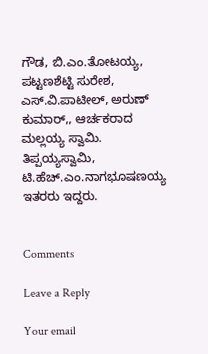ಗೌಡ, ಬಿ.ಎಂ.ತೋಟಯ್ಯ, ಪಟ್ಟಣಶೆಟ್ಟಿ ಸುರೇಶ, ಎಸ್.ವಿ.ಪಾಟೀಲ್, ಅರುಣ್ ಕುಮಾರ್,, ಆರ್ಚಕರಾದ ಮಲ್ಲಯ್ಯ ಸ್ವಾಮಿ. ತಿಪ್ಪಯ್ಯಸ್ವಾಮಿ, ಟಿ.ಹೆಚ್.ಎಂ.ನಾಗಭೂಷಣಯ್ಯ ಇತರರು ಇದ್ದರು.


Comments

Leave a Reply

Your email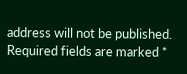address will not be published. Required fields are marked *